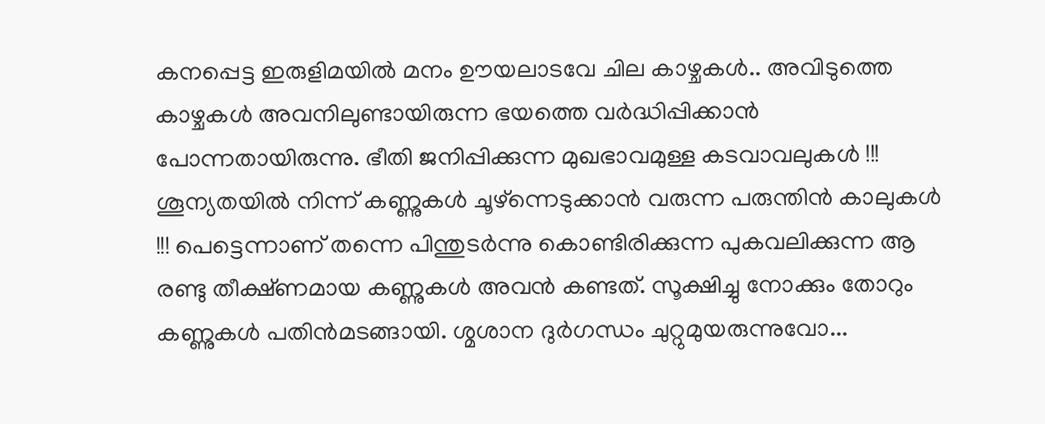കനപ്പെട്ട ഇരുളിമയിൽ മനം ഊയലാടവേ ചില കാഴ്ചകൾ.. അവിടുത്തെ കാഴ്ചകൾ അവനിലുണ്ടായിരുന്ന ഭയത്തെ വർദ്ധിപ്പിക്കാൻ പോന്നതായിരുന്നു. ഭീതി ജനിപ്പിക്കുന്ന മുഖഭാവമുള്ള കടവാവലുകൾ !!! ശൂന്യതയിൽ നിന്ന് കണ്ണുകൾ ചൂഴ്ന്നെടുക്കാൻ വരുന്ന പരുന്തിൻ കാലുകൾ !!! പെട്ടെന്നാണ് തന്നെ പിന്തുടർന്നു കൊണ്ടിരിക്കുന്ന പുകവലിക്കുന്ന ആ രണ്ടു തീക്ഷ്ണമായ കണ്ണുകൾ അവൻ കണ്ടത്. സൂക്ഷിച്ചു നോക്കും തോറും കണ്ണുകൾ പതിൻമടങ്ങായി. ശ്മശാന ദുർഗന്ധം ചുറ്റുമുയരുന്നുവോ...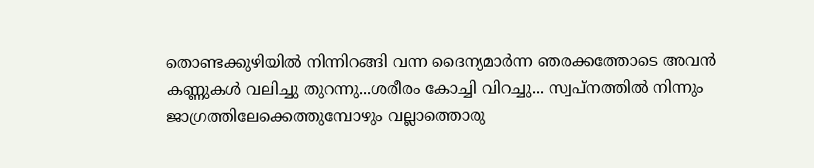തൊണ്ടക്കുഴിയിൽ നിന്നിറങ്ങി വന്ന ദൈന്യമാർന്ന ഞരക്കത്തോടെ അവൻ കണ്ണുകൾ വലിച്ചു തുറന്നു...ശരീരം കോച്ചി വിറച്ചു... സ്വപ്നത്തിൽ നിന്നും ജാഗ്രത്തിലേക്കെത്തുമ്പോഴും വല്ലാത്തൊരു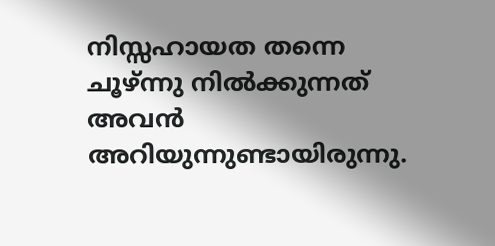നിസ്സഹായത തന്നെ ചൂഴ്ന്നു നിൽക്കുന്നത് അവൻ അറിയുന്നുണ്ടായിരുന്നു.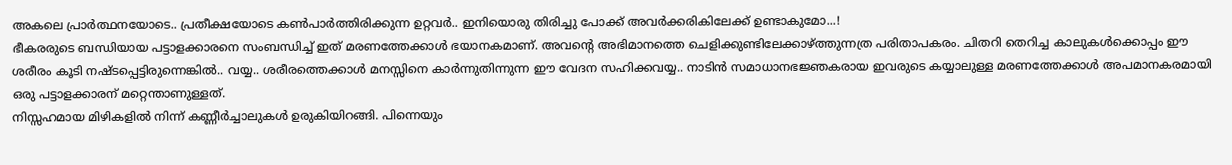അകലെ പ്രാർത്ഥനയോടെ.. പ്രതീക്ഷയോടെ കൺപാർത്തിരിക്കുന്ന ഉറ്റവർ.. ഇനിയൊരു തിരിച്ചു പോക്ക് അവർക്കരികിലേക്ക് ഉണ്ടാകുമോ...!
ഭീകരരുടെ ബന്ധിയായ പട്ടാളക്കാരനെ സംബന്ധിച്ച് ഇത് മരണത്തേക്കാൾ ഭയാനകമാണ്. അവൻ്റെ അഭിമാനത്തെ ചെളിക്കുണ്ടിലേക്കാഴ്ത്തുന്നത്ര പരിതാപകരം. ചിതറി തെറിച്ച കാലുകൾക്കൊപ്പം ഈ ശരീരം കൂടി നഷ്ടപ്പെട്ടിരുന്നെങ്കിൽ.. വയ്യ.. ശരീരത്തെക്കാൾ മനസ്സിനെ കാർന്നുതിന്നുന്ന ഈ വേദന സഹിക്കവയ്യ.. നാടിൻ സമാധാനഭജ്ഞകരായ ഇവരുടെ കയ്യാലുള്ള മരണത്തേക്കാൾ അപമാനകരമായി ഒരു പട്ടാളക്കാരന് മറ്റെന്താണുള്ളത്.
നിസ്സഹമായ മിഴികളിൽ നിന്ന് കണ്ണീർച്ചാലുകൾ ഉരുകിയിറങ്ങി. പിന്നെയും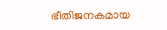ഭീതിജനകമായ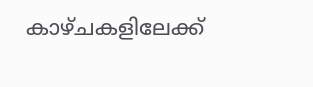കാഴ്ചകളിലേക്ക്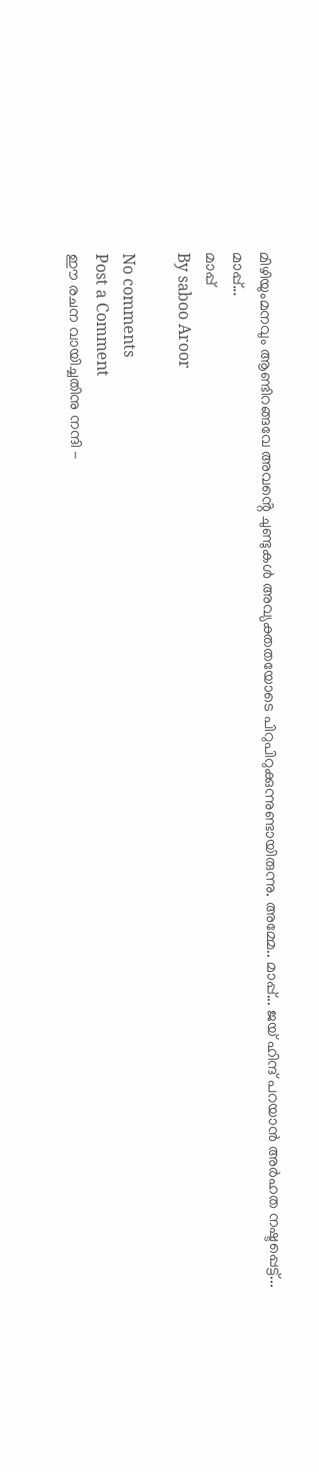മിഴിയുംമനവും ആണ്ടിറങ്ങവേ അവൻ്റെ ചുണ്ടുകൾ അവ്യക്തതയോടെ പിറുപിറുക്കുന്നുണ്ടായിരുന്നു. അമ്മേ.. മാപ്പ്... ജയ് ഹിന്ദ് പറയാൻ അർഹത നഷ്ടപ്പെട്ട്...
മാപ്പ്...
മാപ്പ്
By saboo Aroor

No comments
Post a Comment
ഈ രചന വായിച്ചതിനു നന്ദി -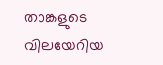താങ്കളുടെ വിലയേറിയ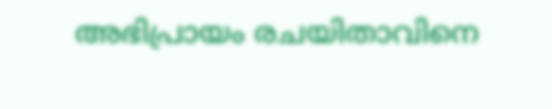അഭിപ്രായം രചയിതാവിനെ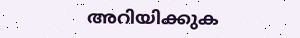അറിയിക്കുക